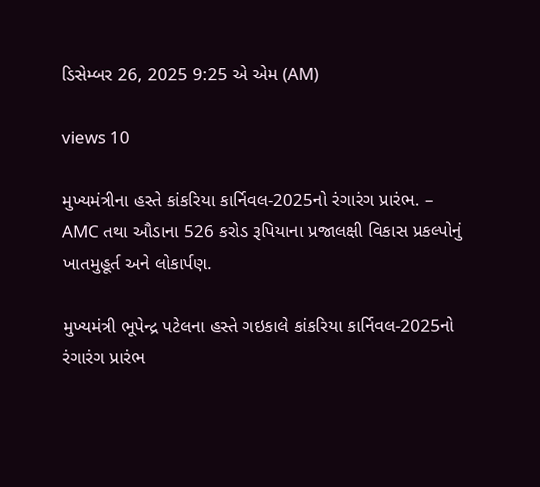ડિસેમ્બર 26, 2025 9:25 એ એમ (AM)

views 10

મુખ્યમંત્રીના હસ્તે કાંકરિયા કાર્નિવલ-2025નો રંગારંગ પ્રારંભ. – AMC તથા ઔડાના 526 કરોડ રૂપિયાના પ્રજાલક્ષી વિકાસ પ્રકલ્પોનું ખાતમુહૂર્ત અને લોકાર્પણ.

મુખ્યમંત્રી ભૂપેન્દ્ર પટેલના હસ્તે ગઇકાલે કાંકરિયા કાર્નિવલ-2025નો રંગારંગ પ્રારંભ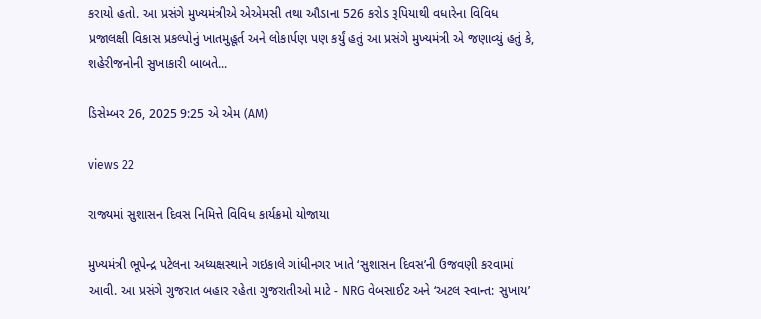કરાયો હતો. આ પ્રસંગે મુખ્યમંત્રીએ એએમસી તથા ઔડાના 526 કરોડ રૂપિયાથી વધારેના વિવિધ પ્રજાલક્ષી વિકાસ પ્રકલ્પોનું ખાતમુહૂર્ત અને લોકાર્પણ પણ કર્યું હતું આ પ્રસંગે મુખ્યમંત્રી એ જણાવ્યું હતું કે, શહેરીજનોની સુખાકારી બાબતે...

ડિસેમ્બર 26, 2025 9:25 એ એમ (AM)

views 22

રાજ્યમાં સુશાસન દિવસ નિમિત્તે વિવિધ કાર્યક્રમો યોજાયા

મુખ્યમંત્રી ભૂપેન્દ્ર પટેલના અધ્યક્ષસ્થાને ગઇકાલે ગાંધીનગર ખાતે ‘સુશાસન દિવસ’ની ઉજવણી કરવામાં આવી. આ પ્રસંગે ગુજરાત બહાર રહેતા ગુજરાતીઓ માટે - NRG વેબસાઈટ અને ‘અટલ સ્વાન્ત: સુખાય’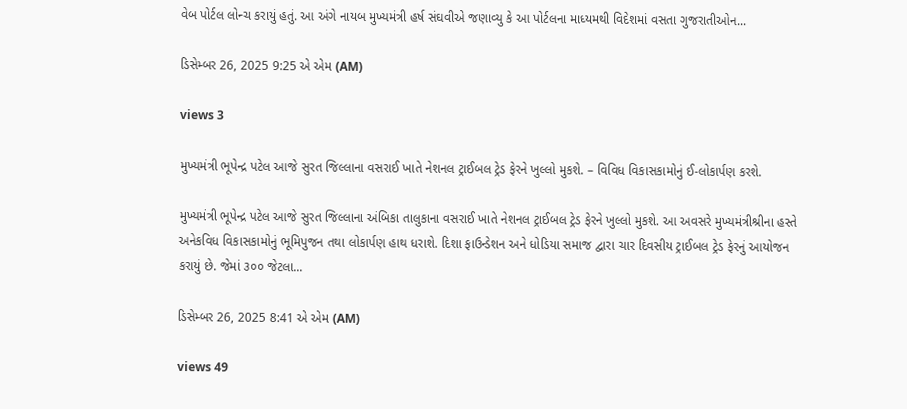વેબ પોર્ટલ લોન્ચ કરાયું હતું. આ અંગે નાયબ મુખ્યમંત્રી હર્ષ સંઘવીએ જણાવ્યુ કે આ પોર્ટલના માધ્યમથી વિદેશમાં વસતા ગુજરાતીઓન...

ડિસેમ્બર 26, 2025 9:25 એ એમ (AM)

views 3

મુખ્યમંત્રી ભૂપેન્દ્ર પટેલ આજે સુરત જિલ્લાના વસરાઈ ખાતે નેશનલ ટ્રાઈબલ ટ્રેડ ફેરને ખુલ્લો મુકશે. – વિવિધ વિકાસકામોનું ઈ-લોકાર્પણ કરશે.

મુખ્યમંત્રી ભૂપેન્દ્ર પટેલ આજે સુરત જિલ્લાના અંબિકા તાલુકાના વસરાઈ ખાતે નેશનલ ટ્રાઈબલ ટ્રેડ ફેરને ખુલ્લો મુકશે. આ અવસરે મુખ્યમંત્રીશ્રીના હસ્તે અનેકવિધ વિકાસકામોનું ભૂમિપુજન તથા લોકાર્પણ હાથ ધરાશે. દિશા ફાઉન્ડેશન અને ધોડિયા સમાજ દ્વારા ચાર દિવસીય ટ્રાઈબલ ટ્રેડ ફેરનું આયોજન કરાયું છે. જેમાં ૩૦૦ જેટલા...

ડિસેમ્બર 26, 2025 8:41 એ એમ (AM)

views 49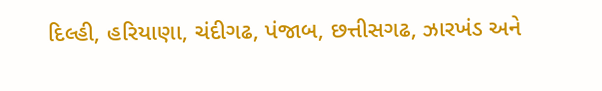દિલ્હી, હરિયાણા, ચંદીગઢ, પંજાબ, છત્તીસગઢ, ઝારખંડ અને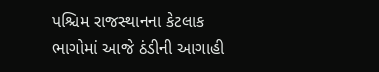પશ્ચિમ રાજસ્થાનના કેટલાક ભાગોમાં આજે ઠંડીની આગાહી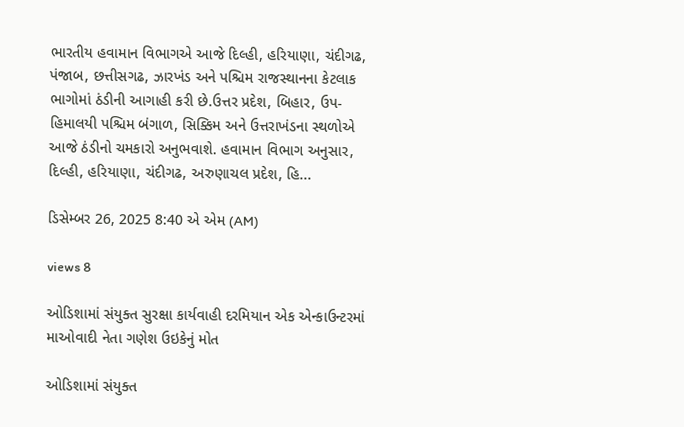ભારતીય હવામાન વિભાગએ આજે દિલ્હી, હરિયાણા, ચંદીગઢ, પંજાબ, છત્તીસગઢ, ઝારખંડ અને પશ્ચિમ રાજસ્થાનના કેટલાક ભાગોમાં ઠંડીની આગાહી કરી છે.ઉત્તર પ્રદેશ, બિહાર, ઉપ-હિમાલયી પશ્ચિમ બંગાળ, સિક્કિમ અને ઉત્તરાખંડના સ્થળોએ આજે ઠંડીનો ચમકારો અનુભવાશે. હવામાન વિભાગ અનુસાર, દિલ્હી, હરિયાણા, ચંદીગઢ, અરુણાચલ પ્રદેશ, હિ...

ડિસેમ્બર 26, 2025 8:40 એ એમ (AM)

views 8

ઓડિશામાં સંયુક્ત સુરક્ષા કાર્યવાહી દરમિયાન એક એન્કાઉન્ટરમાં માઓવાદી નેતા ગણેશ ઉઇકેનું મોત

ઓડિશામાં સંયુક્ત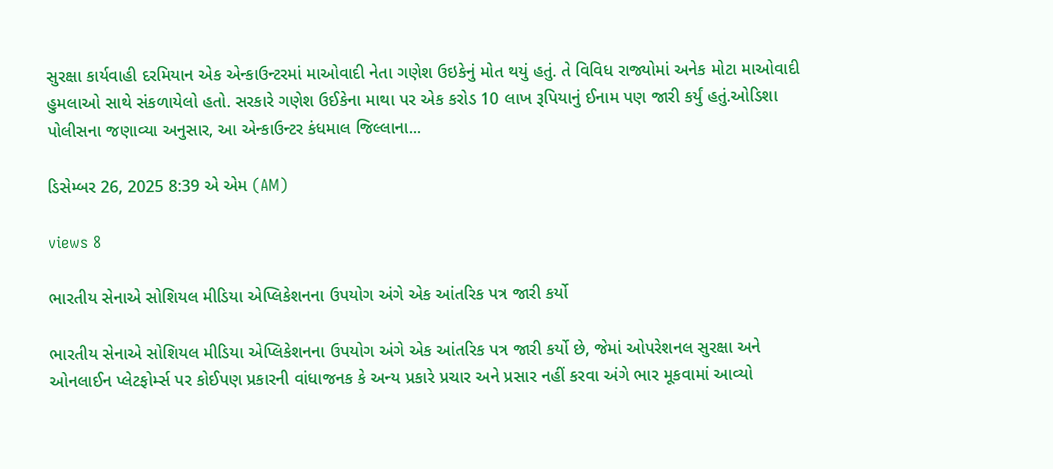સુરક્ષા કાર્યવાહી દરમિયાન એક એન્કાઉન્ટરમાં માઓવાદી નેતા ગણેશ ઉઇકેનું મોત થયું હતું. તે વિવિધ રાજ્યોમાં અનેક મોટા માઓવાદી હુમલાઓ સાથે સંકળાયેલો હતો. સરકારે ગણેશ ઉઈકેના માથા પર એક કરોડ 10 લાખ રૂપિયાનું ઈનામ પણ જારી કર્યું હતું.ઓડિશા પોલીસના જણાવ્યા અનુસાર, આ એન્કાઉન્ટર કંધમાલ જિલ્લાના...

ડિસેમ્બર 26, 2025 8:39 એ એમ (AM)

views 8

ભારતીય સેનાએ સોશિયલ મીડિયા એપ્લિકેશનના ઉપયોગ અંગે એક આંતરિક પત્ર જારી કર્યો

ભારતીય સેનાએ સોશિયલ મીડિયા એપ્લિકેશનના ઉપયોગ અંગે એક આંતરિક પત્ર જારી કર્યો છે, જેમાં ઓપરેશનલ સુરક્ષા અને ઓનલાઈન પ્લેટફોર્મ્સ પર કોઈપણ પ્રકારની વાંધાજનક કે અન્ય પ્રકારે પ્રચાર અને પ્રસાર નહીં કરવા અંગે ભાર મૂકવામાં આવ્યો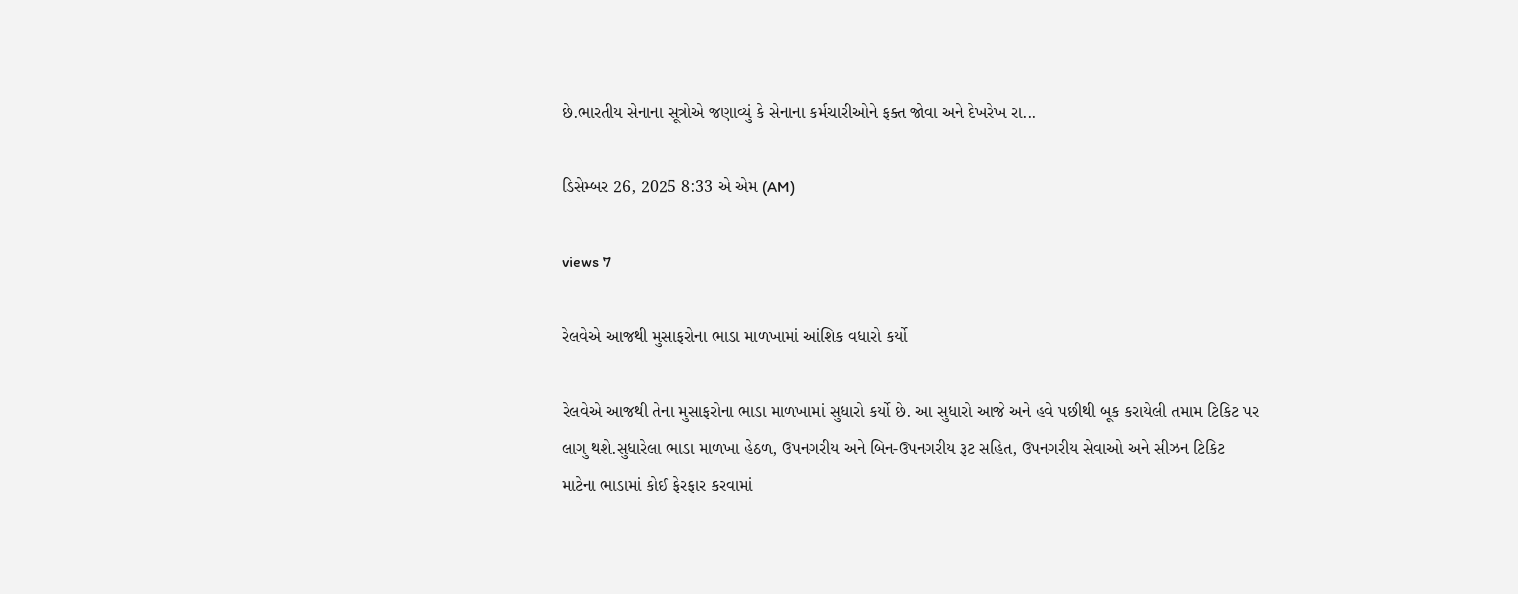છે.ભારતીય સેનાના સૂત્રોએ જણાવ્યું કે સેનાના કર્મચારીઓને ફક્ત જોવા અને દેખરેખ રા...

ડિસેમ્બર 26, 2025 8:33 એ એમ (AM)

views 7

રેલવેએ આજથી મુસાફરોના ભાડા માળખામાં આંશિક વધારો કર્યો

રેલવેએ આજથી તેના મુસાફરોના ભાડા માળખામાં સુધારો કર્યો છે. આ સુધારો આજે અને હવે પછીથી બૂક કરાયેલી તમામ ટિકિટ પર લાગુ થશે.સુધારેલા ભાડા માળખા હેઠળ, ઉપનગરીય અને બિન-ઉપનગરીય રૂટ સહિત, ઉપનગરીય સેવાઓ અને સીઝન ટિકિટ માટેના ભાડામાં કોઈ ફેરફાર કરવામાં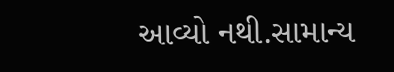આવ્યો નથી.સામાન્ય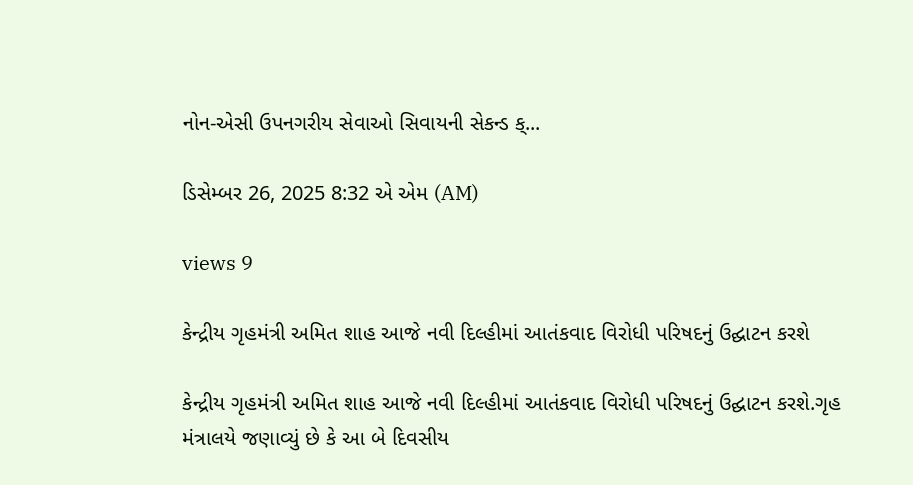નોન-એસી ઉપનગરીય સેવાઓ સિવાયની સેકન્ડ ક્...

ડિસેમ્બર 26, 2025 8:32 એ એમ (AM)

views 9

કેન્દ્રીય ગૃહમંત્રી અમિત શાહ આજે નવી દિલ્હીમાં આતંકવાદ વિરોધી પરિષદનું ઉદ્ઘાટન કરશે

કેન્દ્રીય ગૃહમંત્રી અમિત શાહ આજે નવી દિલ્હીમાં આતંકવાદ વિરોધી પરિષદનું ઉદ્ઘાટન કરશે.ગૃહ મંત્રાલયે જણાવ્યું છે કે આ બે દિવસીય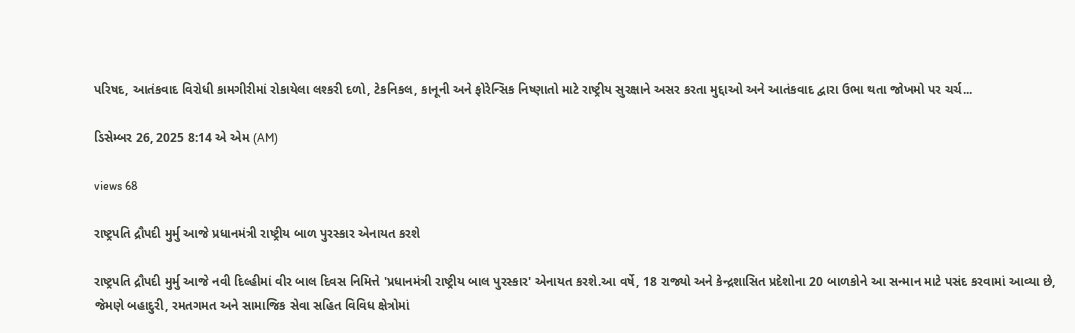પરિષદ, આતંકવાદ વિરોધી કામગીરીમાં રોકાયેલા લશ્કરી દળો, ટેકનિકલ, કાનૂની અને ફોરેન્સિક નિષ્ણાતો માટે રાષ્ટ્રીય સુરક્ષાને અસર કરતા મુદ્દાઓ અને આતંકવાદ દ્વારા ઉભા થતા જોખમો પર ચર્ચ...

ડિસેમ્બર 26, 2025 8:14 એ એમ (AM)

views 68

રાષ્ટ્રપતિ દ્રૌપદી મુર્મુ આજે પ્રધાનમંત્રી રાષ્ટ્રીય બાળ પુરસ્કાર એનાયત કરશે

રાષ્ટ્રપતિ દ્રૌપદી મુર્મુ આજે નવી દિલ્હીમાં વીર બાલ દિવસ નિમિત્તે 'પ્રધાનમંત્રી રાષ્ટ્રીય બાલ પુરસ્કાર' એનાયત કરશે.આ વર્ષે, 18 રાજ્યો અને કેન્દ્રશાસિત પ્રદેશોના 20 બાળકોને આ સન્માન માટે પસંદ કરવામાં આવ્યા છે, જેમણે બહાદુરી, રમતગમત અને સામાજિક સેવા સહિત વિવિધ ક્ષેત્રોમાં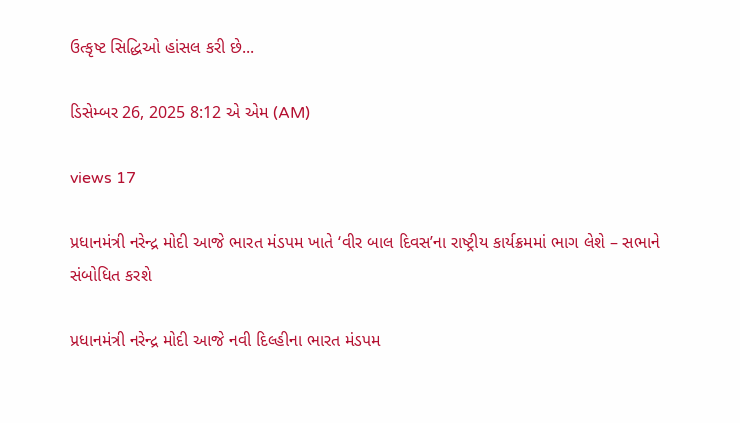ઉત્કૃષ્ટ સિદ્ધિઓ હાંસલ કરી છે...

ડિસેમ્બર 26, 2025 8:12 એ એમ (AM)

views 17

પ્રધાનમંત્રી નરેન્દ્ર મોદી આજે ભારત મંડપમ ખાતે ‘વીર બાલ દિવસ’ના રાષ્ટ્રીય કાર્યક્રમમાં ભાગ લેશે – સભાને સંબોધિત કરશે

પ્રધાનમંત્રી નરેન્દ્ર મોદી આજે નવી દિલ્હીના ભારત મંડપમ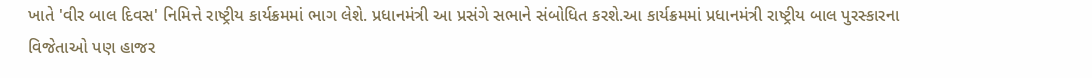ખાતે 'વીર બાલ દિવસ' નિમિત્તે રાષ્ટ્રીય કાર્યક્રમમાં ભાગ લેશે. પ્રધાનમંત્રી આ પ્રસંગે સભાને સંબોધિત કરશે.આ કાર્યક્રમમાં પ્રધાનમંત્રી રાષ્ટ્રીય બાલ પુરસ્કારના વિજેતાઓ પણ હાજર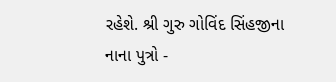રહેશે. શ્રી ગુરુ ગોવિંદ સિંહજીના નાના પુત્રો -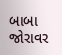બાબા જોરાવર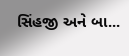સિંહજી અને બા...